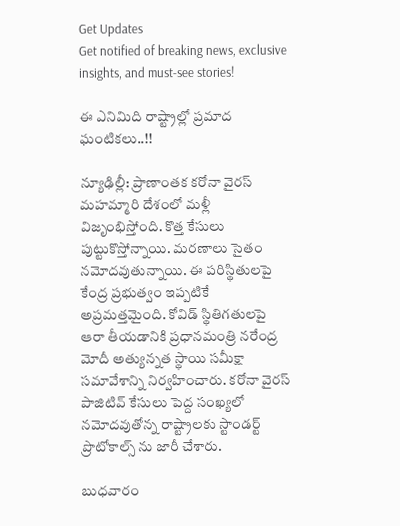Get Updates
Get notified of breaking news, exclusive insights, and must-see stories!

ఈ ఎనిమిది రాష్ట్రాల్లో ప్రమాద ఘంటికలు..!!

న్యూఢిల్లీ: ప్రాణాంతక కరోనా వైరస్ మహమ్మారి దేశంలో మళ్లీ విజృంభిస్తోంది. కొత్త కేసులు పుట్టుకొస్తోన్నాయి. మరణాలు సైతం నమోదవుతున్నాయి. ఈ పరిస్థితులపై కేంద్ర ప్రభుత్వం ఇప్పటికే అప్రమత్తమైంది. కోవిడ్ స్థితిగతులపై ఆరా తీయడానికి ప్రధానమంత్రి నరేంద్ర మోదీ అత్యున్నత స్థాయి సమీక్షా సమావేశాన్ని నిర్వహించారు. కరోనా వైరస్ పాజిటివ్ కేసులు పెద్ద సంఖ్యలో నమోదవుతోన్న రాష్ట్రాలకు స్టాండర్ట్ ప్రొటోకాల్స్ ను జారీ చేశారు.

బుధవారం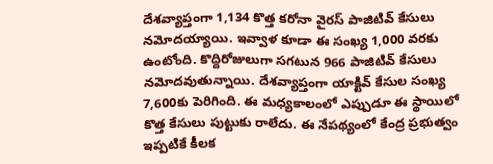దేశవ్యాప్తంగా 1,134 కొత్త కరోనా వైరస్ పాజిటివ్ కేసులు నమోదయ్యాయి. ఇవ్వాళ కూడా ఈ సంఖ్య 1,000 వరకు ఉంటోంది. కొద్దిరోజులుగా సగటున 966 పాజిటివ్ కేసులు నమోదవుతున్నాయి. దేశవ్యాప్తంగా యాక్టివ్ కేసుల సంఖ్య 7,600కు పెరిగింది. ఈ మధ్యకాలంలో ఎప్పుడూ ఈ స్థాయిలో కొత్త కేసులు పుట్టుకు రాలేదు. ఈ నేపథ్యంలో కేంద్ర ప్రభుత్వం ఇప్పటికే కీలక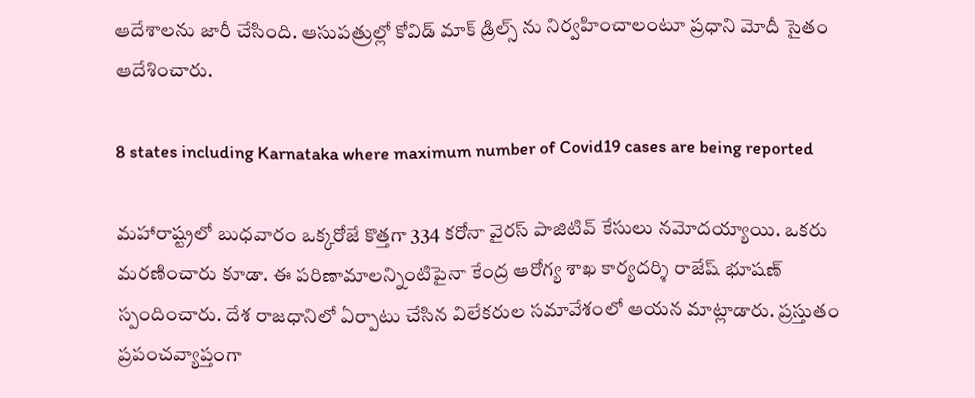ఆదేశాలను జారీ చేసింది. ఆసుపత్రుల్లో కోవిడ్ మాక్ డ్రిల్స్ ను నిర్వహించాలంటూ ప్రధాని మోదీ సైతం ఆదేశించారు.

8 states including Karnataka where maximum number of Covid19 cases are being reported

మహారాష్ట్రలో బుధవారం ఒక్కరోజే కొత్తగా 334 కరోనా వైరస్ పాజిటివ్ కేసులు నమోదయ్యాయి. ఒకరు మరణించారు కూడా. ఈ పరిణామాలన్నింటిపైనా కేంద్ర ఆరోగ్య శాఖ కార్యదర్శి రాజేష్ భూషణ్ స్పందించారు. దేశ రాజధానిలో ఏర్పాటు చేసిన విలేకరుల సమావేశంలో ఆయన మాట్లాడారు. ప్రస్తుతం ప్రపంచవ్యాప్తంగా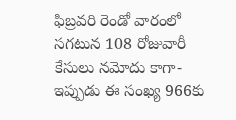ఫిబ్రవరి రెండో వారంలో సగటున 108 రోజువారీ కేసులు నమోదు కాగా- ఇప్పుడు ఈ సంఖ్య 966కు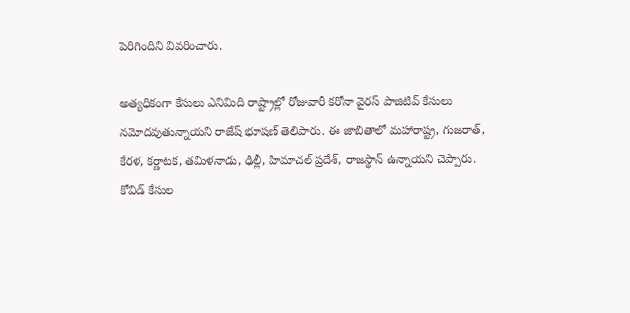పెరిగిందిని వివరించారు.

అత్యధికంగా కేసులు ఎనిమిది రాష్ట్రాల్లో రోజువారీ కరోనా వైరస్ పాజిటివ్ కేసులు నమోదవుతున్నాయని రాజేష్ భూషణ్ తెలిపారు. ఈ జాబితాలో మహారాష్ట్ర, గుజరాత్, కేరళ, కర్ణాటక, తమిళనాడు, ఢిల్లీ, హిమాచల్ ప్రదేశ్, రాజస్థాన్ ఉన్నాయని చెప్పారు. కోవిడ్ కేసుల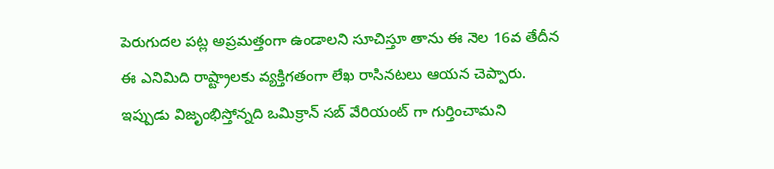పెరుగుదల పట్ల అప్రమత్తంగా ఉండాలని సూచిస్తూ తాను ఈ నెల 16వ తేదీన ఈ ఎనిమిది రాష్ట్రాలకు వ్యక్తిగతంగా లేఖ రాసినటలు ఆయన చెప్పారు. ఇప్పుడు విజృంభిస్తోన్నది ఒమిక్రాన్ సబ్ వేరియంట్ గా గుర్తించామని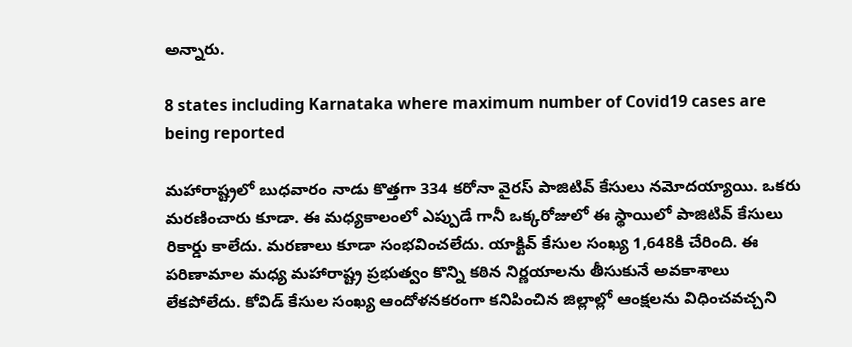అన్నారు.

8 states including Karnataka where maximum number of Covid19 cases are being reported

మహారాష్ట్రలో బుధవారం నాడు కొత్తగా 334 కరోనా వైరస్ పాజిటివ్ కేసులు నమోదయ్యాయి. ఒకరు మరణించారు కూడా. ఈ మధ్యకాలంలో ఎప్పుడే గానీ ఒక్కరోజులో ఈ స్థాయిలో పాజిటివ్ కేసులు రికార్డు కాలేదు. మరణాలు కూడా సంభవించలేదు. యాక్టివ్ కేసుల సంఖ్య 1,648కి చేరింది. ఈ పరిణామాల మధ్య మహారాష్ట్ర ప్రభుత్వం కొన్ని కఠిన నిర్ణయాలను తీసుకునే అవకాశాలు లేకపోలేదు. కోవిడ్ కేసుల సంఖ్య ఆందోళనకరంగా కనిపించిన జిల్లాల్లో ఆంక్షలను విధించవచ్చని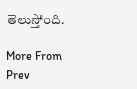తెలుస్తోంది.

More From
Prev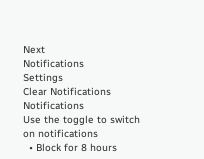Next
Notifications
Settings
Clear Notifications
Notifications
Use the toggle to switch on notifications
  • Block for 8 hours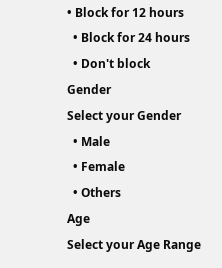• Block for 12 hours
  • Block for 24 hours
  • Don't block
Gender
Select your Gender
  • Male
  • Female
  • Others
Age
Select your Age Range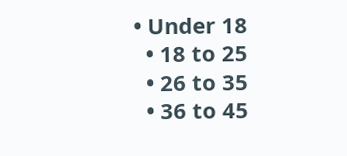• Under 18
  • 18 to 25
  • 26 to 35
  • 36 to 45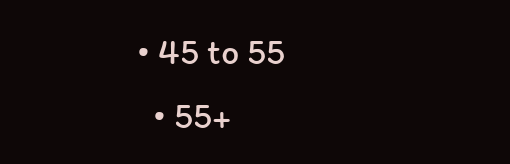• 45 to 55
  • 55+